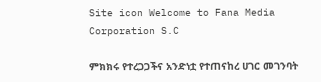Site icon Welcome to Fana Media Corporation S.C

ምክክሩ የተረጋጋችና አንድነቷ የተጠናከረ ሀገር መገንባት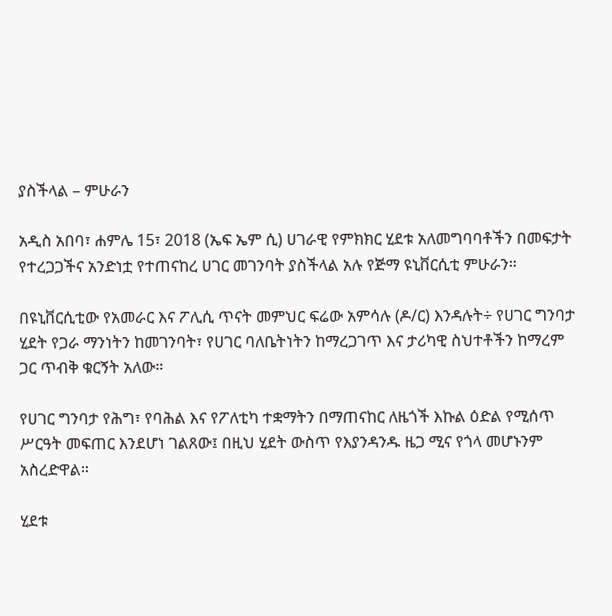ያስችላል – ምሁራን

አዲስ አበባ፣ ሐምሌ 15፣ 2018 (ኤፍ ኤም ሲ) ሀገራዊ የምክክር ሂደቱ አለመግባባቶችን በመፍታት የተረጋጋችና አንድነቷ የተጠናከረ ሀገር መገንባት ያስችላል አሉ የጅማ ዩኒቨርሲቲ ምሁራን።

በዩኒቨርሲቲው የአመራር እና ፖሊሲ ጥናት መምህር ፍሬው አምሳሉ (ዶ/ር) እንዳሉት÷ የሀገር ግንባታ ሂደት የጋራ ማንነትን ከመገንባት፣ የሀገር ባለቤትነትን ከማረጋገጥ እና ታሪካዊ ስህተቶችን ከማረም ጋር ጥብቅ ቁርኝት አለው።

የሀገር ግንባታ የሕግ፣ የባሕል እና የፖለቲካ ተቋማትን በማጠናከር ለዜጎች እኩል ዕድል የሚሰጥ ሥርዓት መፍጠር እንደሆነ ገልጸው፤ በዚህ ሂደት ውስጥ የእያንዳንዱ ዜጋ ሚና የጎላ መሆኑንም አስረድዋል።

ሂደቱ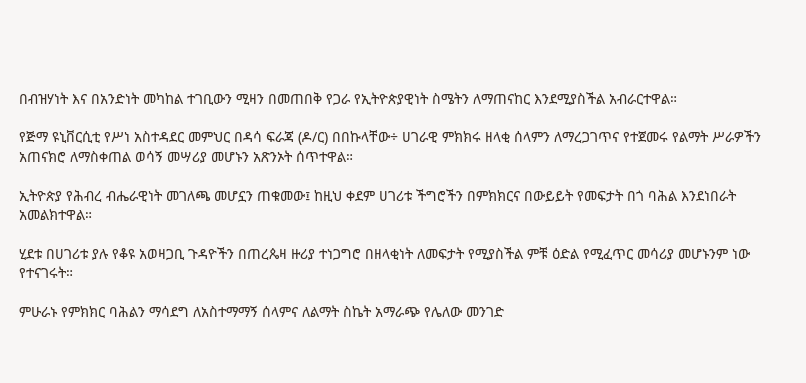በብዝሃነት እና በአንድነት መካከል ተገቢውን ሚዛን በመጠበቅ የጋራ የኢትዮጵያዊነት ስሜትን ለማጠናከር እንደሚያስችል አብራርተዋል።

የጅማ ዩኒቨርሲቲ የሥነ አስተዳደር መምህር በዳሳ ፍራጃ (ዶ/ር) በበኩላቸው÷ ሀገራዊ ምክክሩ ዘላቂ ሰላምን ለማረጋገጥና የተጀመሩ የልማት ሥራዎችን አጠናክሮ ለማስቀጠል ወሳኝ መሣሪያ መሆኑን አጽንኦት ሰጥተዋል።

ኢትዮጵያ የሕብረ ብሔራዊነት መገለጫ መሆኗን ጠቁመው፤ ከዚህ ቀደም ሀገሪቱ ችግሮችን በምክክርና በውይይት የመፍታት በጎ ባሕል እንደነበራት አመልክተዋል።

ሂደቱ በሀገሪቱ ያሉ የቆዩ አወዛጋቢ ጉዳዮችን በጠረጴዛ ዙሪያ ተነጋግሮ በዘላቂነት ለመፍታት የሚያስችል ምቹ ዕድል የሚፈጥር መሳሪያ መሆኑንም ነው የተናገሩት።

ምሁራኑ የምክክር ባሕልን ማሳደግ ለአስተማማኝ ሰላምና ለልማት ስኬት አማራጭ የሌለው መንገድ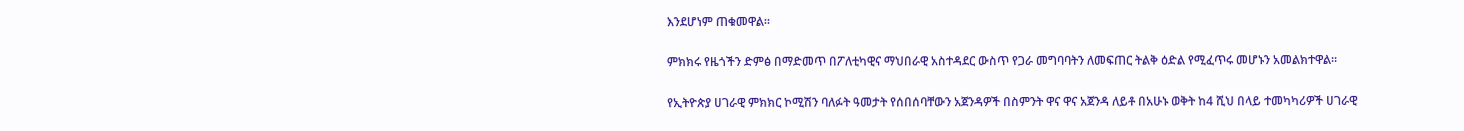እንደሆነም ጠቁመዋል።

ምክክሩ የዜጎችን ድምፅ በማድመጥ በፖለቲካዊና ማህበራዊ አስተዳደር ውስጥ የጋራ መግባባትን ለመፍጠር ትልቅ ዕድል የሚፈጥሩ መሆኑን አመልክተዋል።

የኢትዮጵያ ሀገራዊ ምክክር ኮሚሽን ባለፉት ዓመታት የሰበሰባቸውን አጀንዳዎች በስምንት ዋና ዋና አጀንዳ ለይቶ በአሁኑ ወቅት ከ4 ሺህ በላይ ተመካካሪዎች ሀገራዊ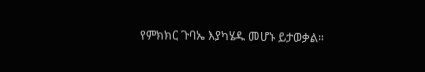የምክክር ጉባኤ እያካሄዱ መሆኑ ይታወቃል።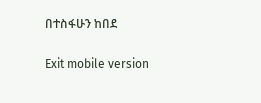በተስፋሁን ከበደ

Exit mobile version